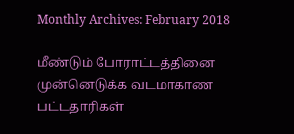Monthly Archives: February 2018

மீண்டும் போராட்டத்தினை முன்னெடுக்க வடமாகாண பட்டதாரிகள்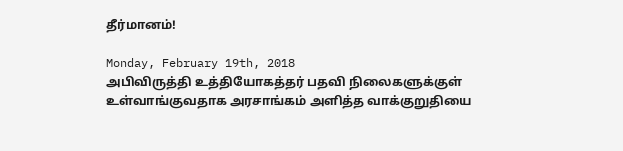தீர்மானம்!

Monday, February 19th, 2018
அபிவிருத்தி உத்தியோகத்தர் பதவி நிலைகளுக்குள் உள்வாங்குவதாக அரசாங்கம் அளித்த வாக்குறுதியை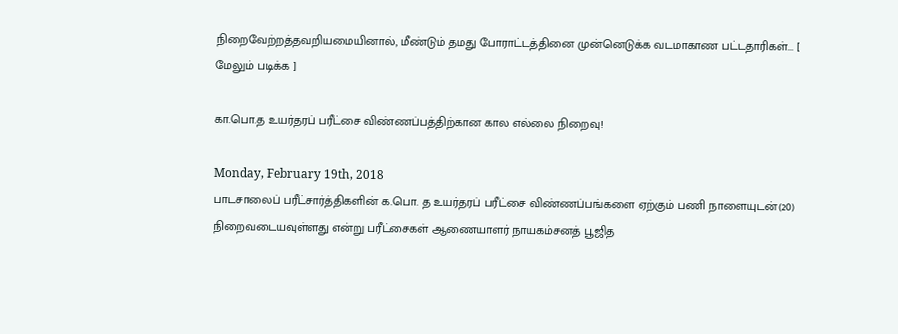நிறைவேற்றத்தவறியமையினால், மீண்டும் தமது போராட்டத்தினை முன்னெடுக்க வடமாகாண பட்டதாரிகள்... [ மேலும் படிக்க ]

கா.பொ.த உயர்தரப் பரீட்சை விண்ணப்பத்திற்கான கால எல்லை நிறைவு!

Monday, February 19th, 2018
பாடசாலைப் பரீட்சார்த்திகளின் க.பொ. த உயர்தரப் பரீட்சை விண்ணப்பங்களை ஏற்கும் பணி நாளையுடன்(20) நிறைவடையவுள்ளது என்று பரீட்சைகள் ஆணையாளர் நாயகம்சனத் பூஜித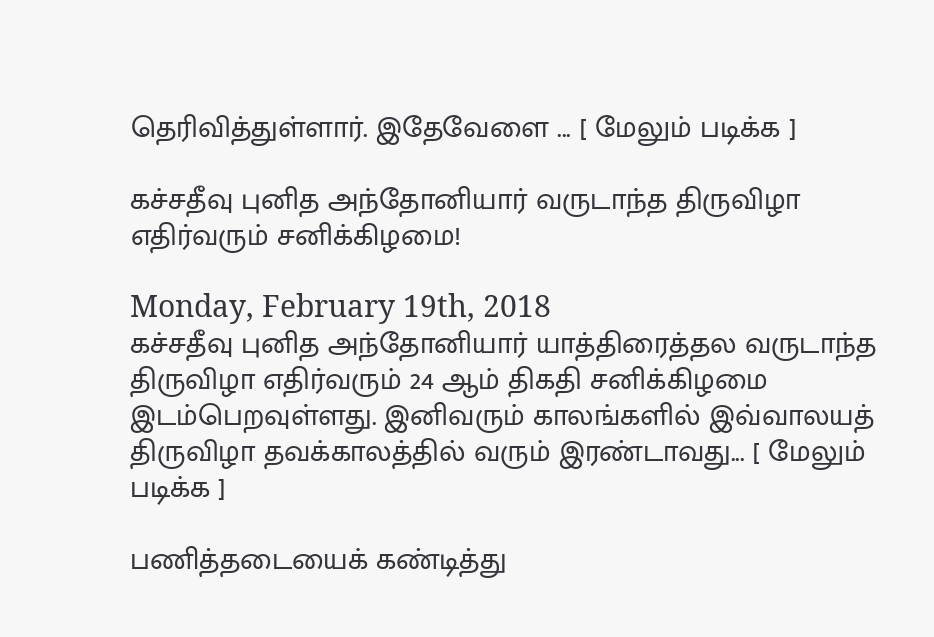தெரிவித்துள்ளார். இதேவேளை ... [ மேலும் படிக்க ]

கச்சதீவு புனித அந்தோனியார் வருடாந்த திருவிழா எதிர்வரும் சனிக்கிழமை!

Monday, February 19th, 2018
கச்சதீவு புனித அந்தோனியார் யாத்திரைத்தல வருடாந்த திருவிழா எதிர்வரும் 24 ஆம் திகதி சனிக்கிழமை இடம்பெறவுள்ளது. இனிவரும் காலங்களில் இவ்வாலயத் திருவிழா தவக்காலத்தில் வரும் இரண்டாவது... [ மேலும் படிக்க ]

பணித்தடையைக் கண்டித்து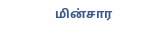மின்சார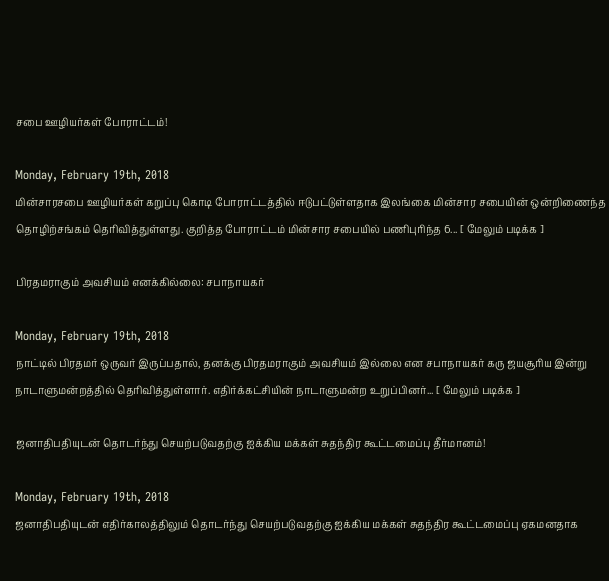சபை ஊழியர்கள் போராட்டம்!

Monday, February 19th, 2018
மின்சாரசபை ஊழியர்கள் கறுப்பு கொடி போராட்டத்தில் ஈடுபட்டுள்ளதாக இலங்கை மின்சார சபையின் ஒன்றிணைந்த தொழிற்சங்கம் தெரிவித்துள்ளது. குறித்த போராட்டம் மின்சார சபையில் பணிபுரிந்த 6... [ மேலும் படிக்க ]

பிரதமராகும் அவசியம் எனக்கில்லை: சபாநாயகர்

Monday, February 19th, 2018
நாட்டில் பிரதமர் ஒருவர் இருப்பதால், தனக்கு பிரதமராகும் அவசியம் இல்லை என சபாநாயகர் கரு ஜயசூரிய இன்று நாடாளுமன்றத்தில் தெரிவித்துள்ளார். எதிர்க்கட்சியின் நாடாளுமன்ற உறுப்பினர்... [ மேலும் படிக்க ]

ஜனாதிபதியுடன் தொடர்ந்து செயற்படுவதற்கு ஐக்கிய மக்கள் சுதந்திர கூட்டமைப்பு தீர்மானம்!

Monday, February 19th, 2018
ஜனாதிபதியுடன் எதிர்காலத்திலும் தொடர்ந்து செயற்படுவதற்கு ஐக்கிய மக்கள் சுதந்திர கூட்டமைப்பு ஏகமனதாக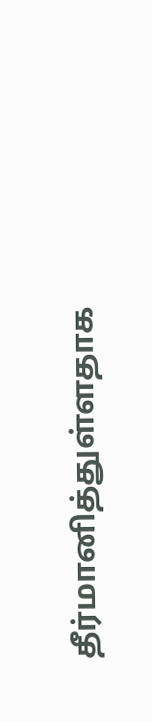தீர்மானித்துள்ளதாக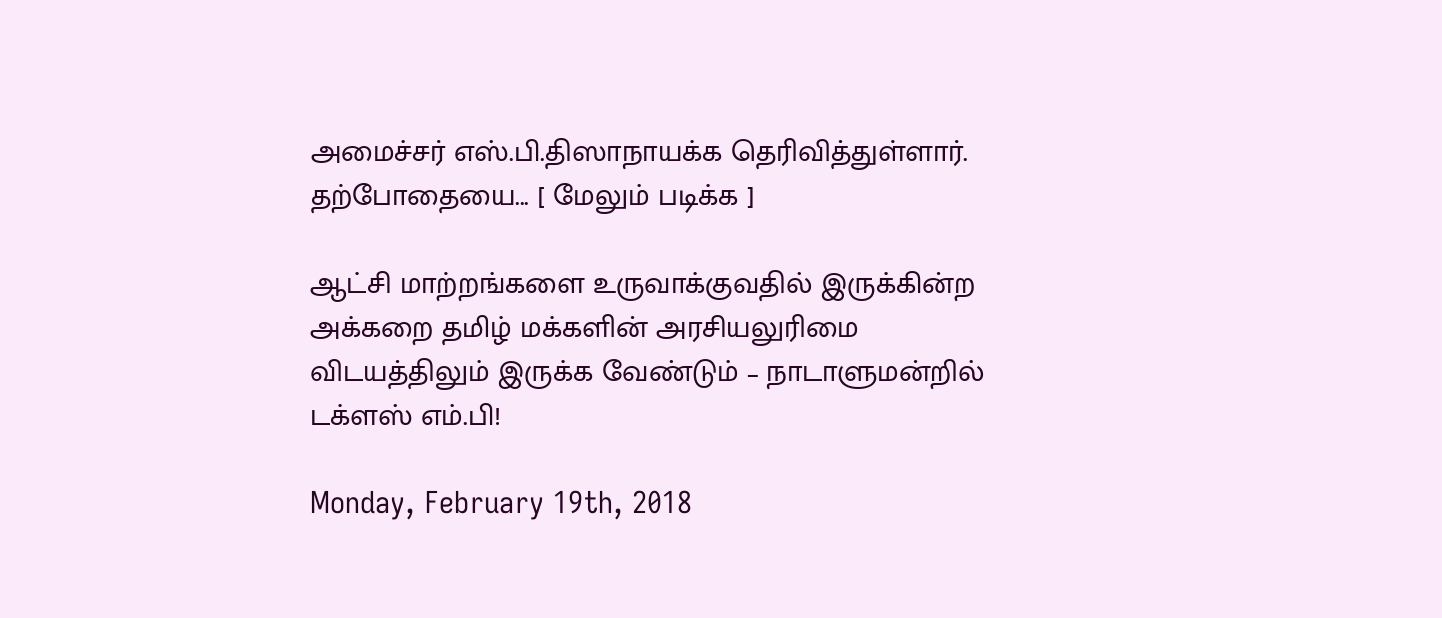அமைச்சர் எஸ்.பி.திஸாநாயக்க தெரிவித்துள்ளார். தற்போதையை... [ மேலும் படிக்க ]

ஆட்சி மாற்றங்களை உருவாக்குவதில் இருக்கின்ற அக்கறை தமிழ் மக்களின் அரசியலுரிமை விடயத்திலும் இருக்க வேண்டும் – நாடாளுமன்றில் டக்ளஸ் எம்.பி!

Monday, February 19th, 2018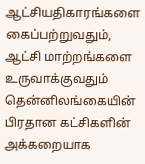ஆட்சியதிகாரங்களை கைப்பற்றுவதும், ஆட்சி மாற்றங்களை உருவாக்குவதும் தென்னிலங்கையின் பிரதான கட்சிகளின் அக்கறையாக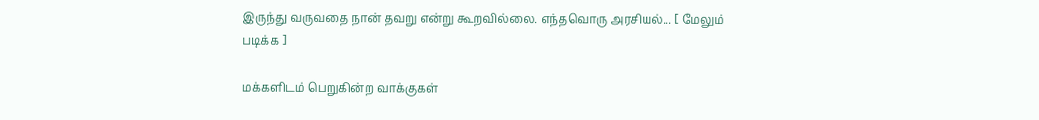இருந்து வருவதை நான் தவறு என்று கூறவில்லை. எந்தவொரு அரசியல்... [ மேலும் படிக்க ]

மக்களிடம் பெறுகின்ற வாக்குகள்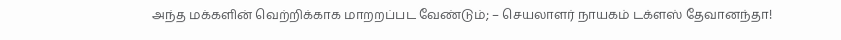அந்த மக்களின் வெற்றிக்காக மாறறப்பட வேண்டும்; – செயலாளர் நாயகம் டக்ளஸ் தேவானந்தா!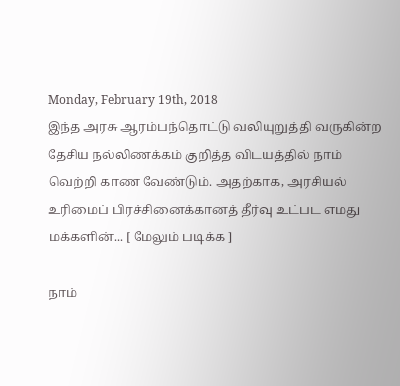Monday, February 19th, 2018
இந்த அரசு ஆரம்பந்தொட்டு வலியுறுத்தி வருகின்ற தேசிய நல்லிணக்கம் குறித்த விடயத்தில் நாம் வெற்றி காண வேண்டும். அதற்காக, அரசியல் உரிமைப் பிரச்சினைக்கானத் தீர்வு உட்பட எமது மக்களின்... [ மேலும் படிக்க ]

நாம்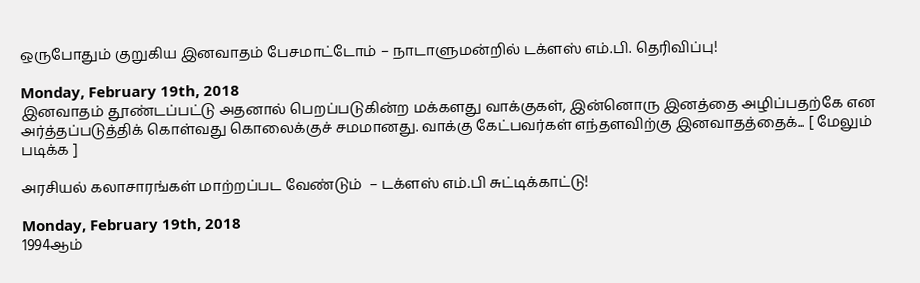ஒருபோதும் குறுகிய இனவாதம் பேசமாட்டோம் – நாடாளுமன்றில் டக்ளஸ் எம்.பி. தெரிவிப்பு!

Monday, February 19th, 2018
இனவாதம் தூண்டப்பட்டு அதனால் பெறப்படுகின்ற மக்களது வாக்குகள், இன்னொரு இனத்தை அழிப்பதற்கே என அர்த்தப்படுத்திக் கொள்வது கொலைக்குச் சமமானது. வாக்கு கேட்பவர்கள் எந்தளவிற்கு இனவாதத்தைக்... [ மேலும் படிக்க ]

அரசியல் கலாசாரங்கள் மாற்றப்பட வேண்டும்  – டக்ளஸ் எம்.பி சுட்டிக்காட்டு!

Monday, February 19th, 2018
1994ஆம்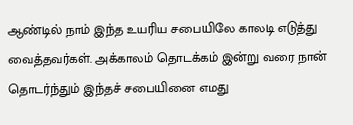ஆண்டில் நாம் இந்த உயரிய சபையிலே காலடி எடுத்து வைத்தவர்கள். அக்காலம் தொடக்கம் இன்று வரை நான் தொடர்ந்தும் இந்தச் சபையினை எமது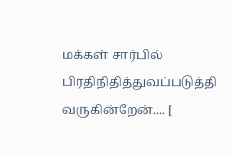மக்கள் சார்பில் பிரதிநிதித்துவப்படுத்தி வருகின்றேன்.... [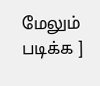மேலும் படிக்க ]